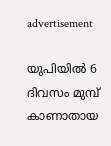advertisement

യുപിയിൽ 6 ദിവസം മുമ്പ് കാണാതായ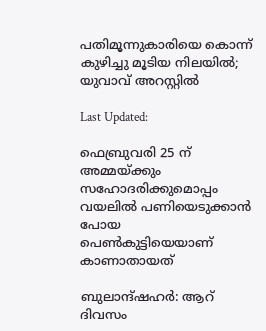പതിമൂന്നുകാരിയെ കൊന്ന് കുഴിച്ചു മൂടിയ നിലയിൽ; യുവാവ് അറസ്റ്റിൽ

Last Updated:

ഫെബ്രുവരി 25 ന് അമ്മയ്ക്കും സഹോദരിക്കുമൊപ്പം വയലിൽ പണിയെടുക്കാൻ പോയ പെൺകുട്ടിയെയാണ് കാണാതായത്

ബുലാന്ദ്ഷഹർ: ആറ് ദിവസം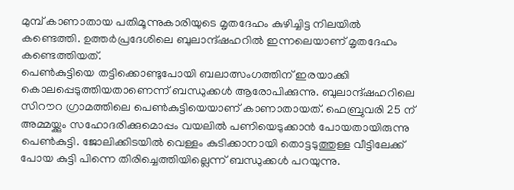മുമ്പ് കാണാതായ പതിമൂന്നുകാരിയുടെ മൃതദേഹം കുഴിച്ചിട്ട നിലയിൽ കണ്ടെത്തി. ഉത്തർപ്രദേശിലെ ബുലാന്ദ്ഷഹറിൽ ഇന്നലെയാണ് മൃതദേഹം കണ്ടെത്തിയത്.
പെൺകുട്ടിയെ തട്ടിക്കൊണ്ടുപോയി ബലാത്സംഗത്തിന് ഇരയാക്കി കൊലപ്പെടുത്തിയതാണെന്ന് ബന്ധുക്കൾ ആരോപിക്കുന്നു. ബുലാന്ദ്ഷഹറിലെ സിറൗറ ഗ്രാമത്തിലെ പെൺകുട്ടിയെയാണ് കാണാതായത്. ഫെബ്രുവരി 25 ന് അമ്മയ്ക്കും സഹോദരിക്കുമൊപ്പം വയലിൽ പണിയെടുക്കാൻ പോയതായിരുന്നു പെൺകുട്ടി. ജോലിക്കിടയിൽ വെള്ളം കുടിക്കാനായി തൊട്ടടുത്തുള്ള വീട്ടിലേക്ക് പോയ കുട്ടി പിന്നെ തിരിച്ചെത്തിയില്ലെന്ന് ബന്ധുക്കൾ പറയുന്നു.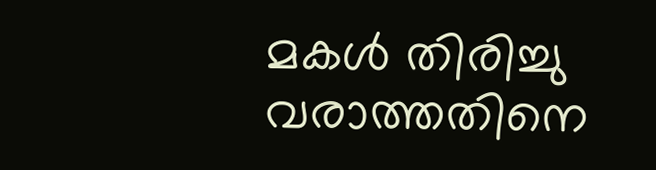മകൾ തിരിച്ചു വരാത്തതിനെ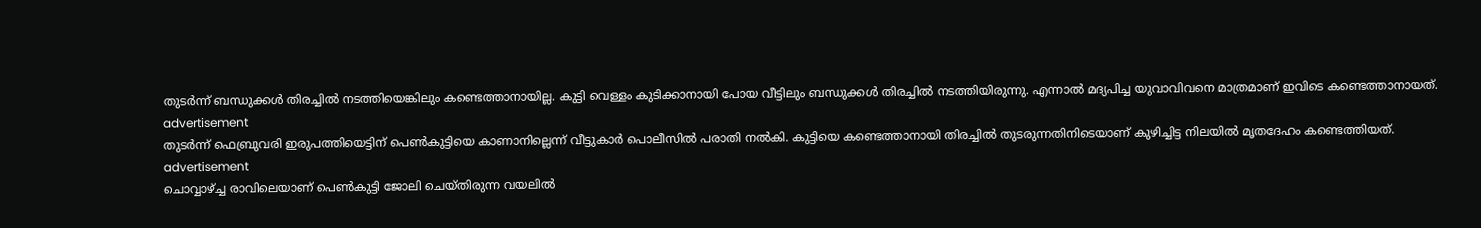തുടർന്ന് ബന്ധുക്കൾ തിരച്ചിൽ നടത്തിയെങ്കിലും കണ്ടെത്താനായില്ല. കുട്ടി വെള്ളം കുടിക്കാനായി പോയ വീട്ടിലും ബന്ധുക്കൾ തിരച്ചിൽ നടത്തിയിരുന്നു. എന്നാൽ മദ്യപിച്ച യുവാവിവനെ മാത്രമാണ് ഇവിടെ കണ്ടെത്താനായത്.
advertisement
തുടർന്ന് ഫെബ്രുവരി ഇരുപത്തിയെട്ടിന് പെൺകുട്ടിയെ കാണാനില്ലെന്ന് വീട്ടുകാർ പൊലീസിൽ പരാതി നൽകി. കുട്ടിയെ കണ്ടെത്താനായി തിരച്ചിൽ തുടരുന്നതിനിടെയാണ് കുഴിച്ചിട്ട നിലയിൽ മൃതദേഹം കണ്ടെത്തിയത്.
advertisement
ചൊവ്വാഴ്ച്ച രാവിലെയാണ് പെൺകുട്ടി ജോലി ചെയ്തിരുന്ന വയലിൽ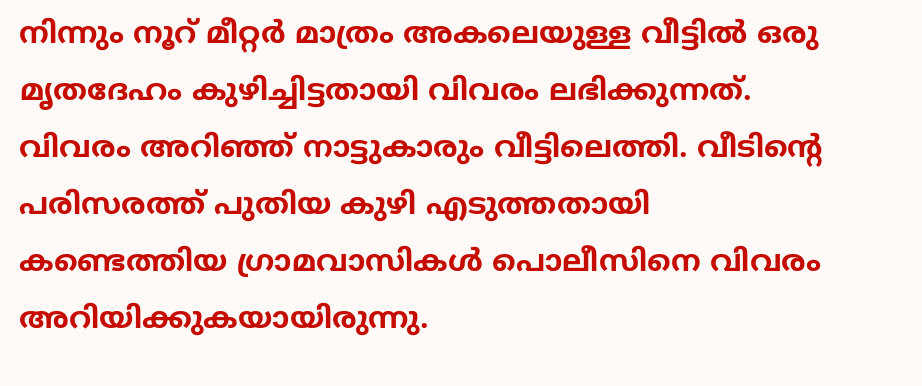നിന്നും നൂറ് മീറ്റർ മാത്രം അകലെയുള്ള വീട്ടിൽ ഒരു മൃതദേഹം കുഴിച്ചിട്ടതായി വിവരം ലഭിക്കുന്നത്. വിവരം അറിഞ്ഞ് നാട്ടുകാരും വീട്ടിലെത്തി. വീടിന്റെ പരിസരത്ത് പുതിയ കുഴി എടുത്തതായി കണ്ടെത്തിയ ഗ്രാമവാസികൾ പൊലീസിനെ വിവരം അറിയിക്കുകയായിരുന്നു.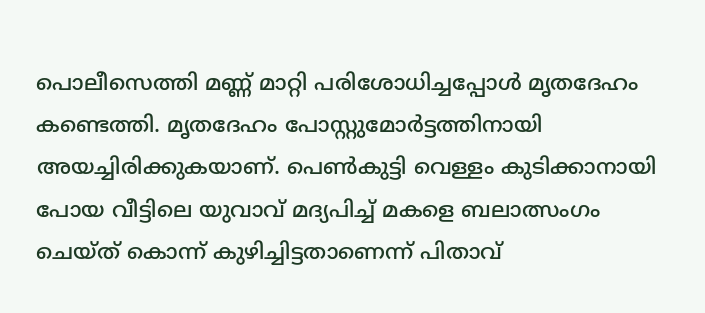പൊലീസെത്തി മണ്ണ് മാറ്റി പരിശോധിച്ചപ്പോൾ മൃതദേഹം കണ്ടെത്തി. മൃതദേഹം പോസ്റ്റുമോർട്ടത്തിനായി അയച്ചിരിക്കുകയാണ്. പെൺകുട്ടി വെള്ളം കുടിക്കാനായി പോയ വീട്ടിലെ യുവാവ് മദ്യപിച്ച് മകളെ ബലാത്സംഗം ചെയ്ത് കൊന്ന് കുഴിച്ചിട്ടതാണെന്ന് പിതാവ്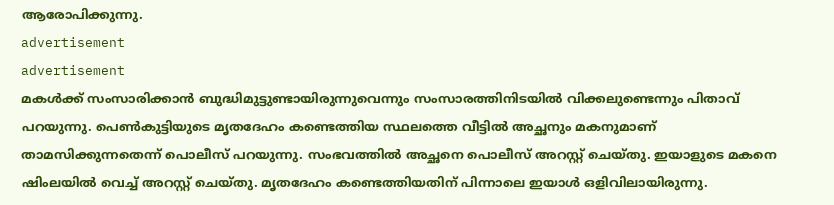ആരോപിക്കുന്നു.
advertisement
advertisement
മകൾക്ക് സംസാരിക്കാൻ ബുദ്ധിമുട്ടുണ്ടായിരുന്നുവെന്നും സംസാരത്തിനിടയിൽ വിക്കലുണ്ടെന്നും പിതാവ് പറയുന്നു. പെൺകുട്ടിയുടെ മൃതദേഹം കണ്ടെത്തിയ സ്ഥലത്തെ വീട്ടിൽ അച്ഛനും മകനുമാണ് താമസിക്കുന്നതെന്ന് പൊലീസ് പറയുന്നു. സംഭവത്തിൽ അച്ഛനെ പൊലീസ് അറസ്റ്റ് ചെയ്തു. ഇയാളുടെ മകനെ ഷിംലയിൽ വെച്ച് അറസ്റ്റ് ചെയ്തു. മൃതദേഹം കണ്ടെത്തിയതിന് പിന്നാലെ ഇയാൾ ഒളിവിലായിരുന്നു.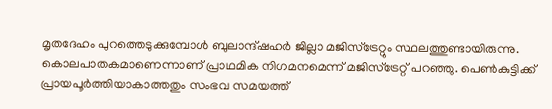മൃതദേഹം പുറത്തെടുക്കുമ്പോൾ ബുലാന്ദ്ഷഹർ ജില്ലാ മജിസ്ട്രേറ്റും സ്ഥലത്തുണ്ടായിരുന്നു. കൊലപാതകമാണെന്നാണ് പ്രാഥമിക നിഗമനമെന്ന് മജിസ്ട്രേറ്റ് പറഞ്ഞു. പെൺകുട്ടിക്ക് പ്രായപൂർത്തിയാകാത്തതും സംഭവ സമയത്ത്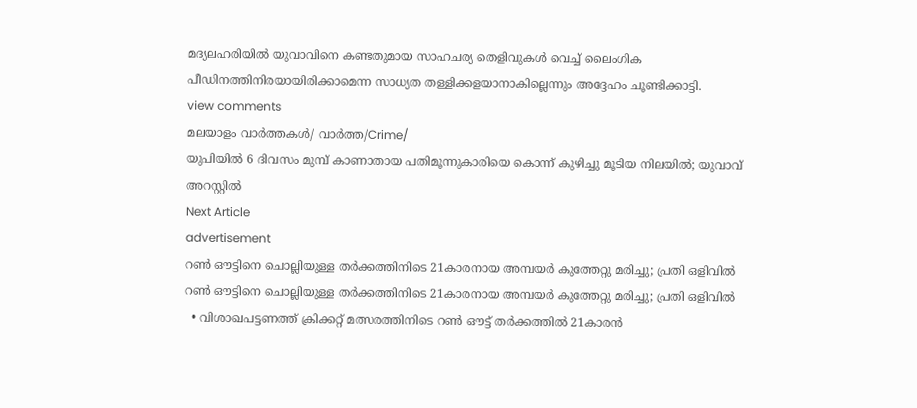മദ്യലഹരിയിൽ യുവാവിനെ കണ്ടതുമായ സാഹചര്യ തെളിവുകൾ വെച്ച് ലൈംഗിക പീഡിനത്തിനിരയായിരിക്കാമെന്ന സാധ്യത തള്ളിക്കളയാനാകില്ലെന്നും അദ്ദേഹം ചൂണ്ടിക്കാട്ടി.
view comments
മലയാളം വാർത്തകൾ/ വാർത്ത/Crime/
യുപിയിൽ 6 ദിവസം മുമ്പ് കാണാതായ പതിമൂന്നുകാരിയെ കൊന്ന് കുഴിച്ചു മൂടിയ നിലയിൽ; യുവാവ് അറസ്റ്റിൽ
Next Article
advertisement
റൺ ഔട്ടിനെ ചൊല്ലിയുള്ള തർക്കത്തിനിടെ 21കാരനായ അമ്പയർ കുത്തേറ്റു മരിച്ചു; പ്രതി ഒളിവിൽ
റൺ ഔട്ടിനെ ചൊല്ലിയുള്ള തർക്കത്തിനിടെ 21കാരനായ അമ്പയർ കുത്തേറ്റു മരിച്ചു; പ്രതി ഒളിവിൽ
  • വിശാഖപട്ടണത്ത് ക്രിക്കറ്റ് മത്സരത്തിനിടെ റൺ ഔട്ട് തർക്കത്തിൽ 21കാരൻ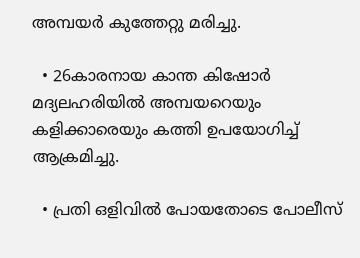അമ്പയർ കുത്തേറ്റു മരിച്ചു.

  • 26കാരനായ കാന്ത കിഷോർ മദ്യലഹരിയിൽ അമ്പയറെയും കളിക്കാരെയും കത്തി ഉപയോഗിച്ച് ആക്രമിച്ചു.

  • പ്രതി ഒളിവിൽ പോയതോടെ പോലീസ്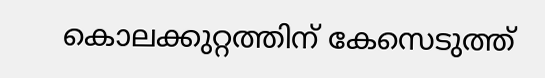കൊലക്കുറ്റത്തിന് കേസെടുത്ത്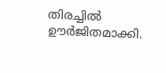തിരച്ചിൽ ഊർജിതമാക്കി.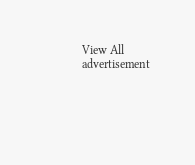View All
advertisement